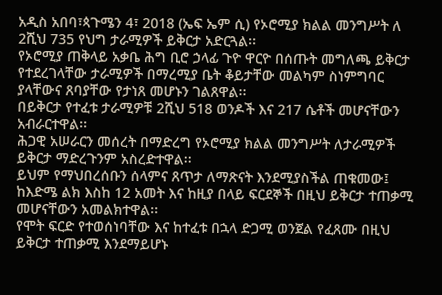አዲስ አበባ፣ጳጉሜን 4፣ 2018 (ኤፍ ኤም ሲ) የኦሮሚያ ክልል መንግሥት ለ 2ሺህ 735 የህግ ታራሚዎች ይቅርታ አድርጓል፡፡
የኦሮሚያ ጠቅላይ አቃቤ ሕግ ቢሮ ኃላፊ ጉዮ ዋርዮ በሰጡት መግለጫ ይቅርታ የተደረገላቸው ታራሚዎች በማረሚያ ቤት ቆይታቸው መልካም ስነምግባር ያላቸውና ጸባያቸው የታነጸ መሆኑን ገልጸዋል፡፡
በይቅርታ የተፈቱ ታራሚዎቹ 2ሺህ 518 ወንዶች እና 217 ሴቶች መሆናቸውን አብራርተዋል፡፡
ሕጋዊ አሠራርን መሰረት በማድረግ የኦሮሚያ ክልል መንግሥት ለታራሚዎች ይቅርታ ማድረጉንም አስረድተዋል፡፡
ይህም የማህበረሰቡን ሰላምና ጸጥታ ለማጽናት እንደሚያስችል ጠቁመው፤ ከእድሜ ልክ እስከ 12 አመት እና ከዚያ በላይ ፍርደኞች በዚህ ይቅርታ ተጠቃሚ መሆናቸውን አመልክተዋል፡፡
የሞት ፍርድ የተወሰነባቸው እና ከተፈቱ በኋላ ድጋሚ ወንጀል የፈጸሙ በዚህ ይቅርታ ተጠቃሚ እንደማይሆኑ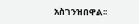አስገንዝበዋል፡፡